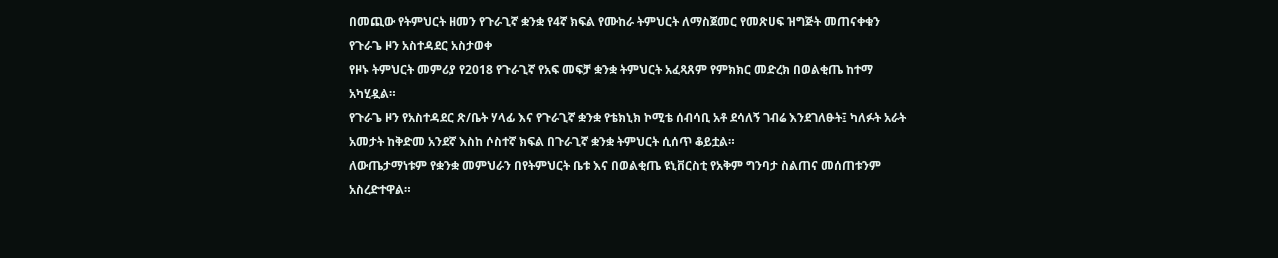በመጪው የትምህርት ዘመን የጉራጊኛ ቋንቋ የ4ኛ ክፍል የሙከራ ትምህርት ለማስጀመር የመጽሀፍ ዝግጅት መጠናቀቁን የጉራጌ ዞን አስተዳደር አስታወቀ
የዞኑ ትምህርት መምሪያ የ2018 የጉራጊኛ የአፍ መፍቻ ቋንቋ ትምህርት አፈጻጸም የምክክር መድረክ በወልቂጤ ከተማ አካሂዷል።
የጉራጌ ዞን የአስተዳደር ጽ/ቤት ሃላፊ እና የጉራጊኛ ቋንቋ የቴክኒክ ኮሚቴ ሰብሳቢ አቶ ደሳለኝ ገብሬ እንደገለፁት፤ ካለፉት አራት አመታት ከቅድመ አንደኛ እስከ ሶስተኛ ክፍል በጉራጊኛ ቋንቋ ትምህርት ሲሰጥ ቆይቷል።
ለውጤታማነቱም የቋንቋ መምህራን በየትምህርት ቤቱ እና በወልቂጤ ዩኒቨርስቲ የአቅም ግንባታ ስልጠና መሰጠቱንም አስረድተዋል።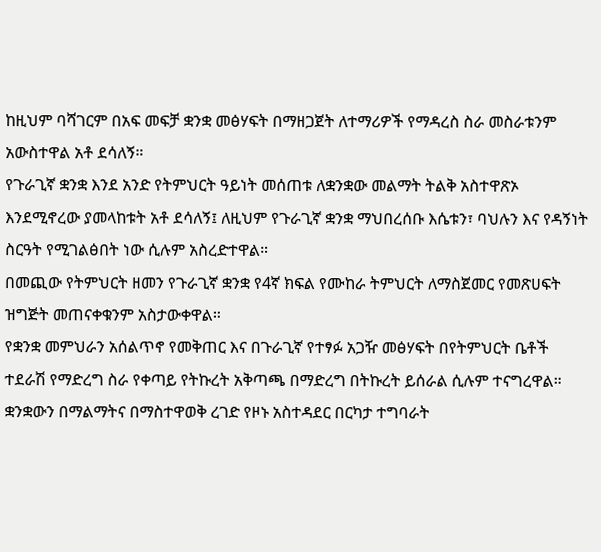ከዚህም ባሻገርም በአፍ መፍቻ ቋንቋ መፅሃፍት በማዘጋጀት ለተማሪዎች የማዳረስ ስራ መስራቱንም አውስተዋል አቶ ደሳለኝ።
የጉራጊኛ ቋንቋ እንደ አንድ የትምህርት ዓይነት መሰጠቱ ለቋንቋው መልማት ትልቅ አስተዋጽኦ እንደሚኖረው ያመላከቱት አቶ ደሳለኝ፤ ለዚህም የጉራጊኛ ቋንቋ ማህበረሰቡ እሴቱን፣ ባህሉን እና የዳኝነት ስርዓት የሚገልፅበት ነው ሲሉም አስረድተዋል።
በመጪው የትምህርት ዘመን የጉራጊኛ ቋንቋ የ4ኛ ክፍል የሙከራ ትምህርት ለማስጀመር የመጽሀፍት ዝግጅት መጠናቀቁንም አስታውቀዋል።
የቋንቋ መምህራን አሰልጥኖ የመቅጠር እና በጉራጊኛ የተፃፉ አጋዥ መፅሃፍት በየትምህርት ቤቶች ተደራሽ የማድረግ ስራ የቀጣይ የትኩረት አቅጣጫ በማድረግ በትኩረት ይሰራል ሲሉም ተናግረዋል።
ቋንቋውን በማልማትና በማስተዋወቅ ረገድ የዞኑ አስተዳደር በርካታ ተግባራት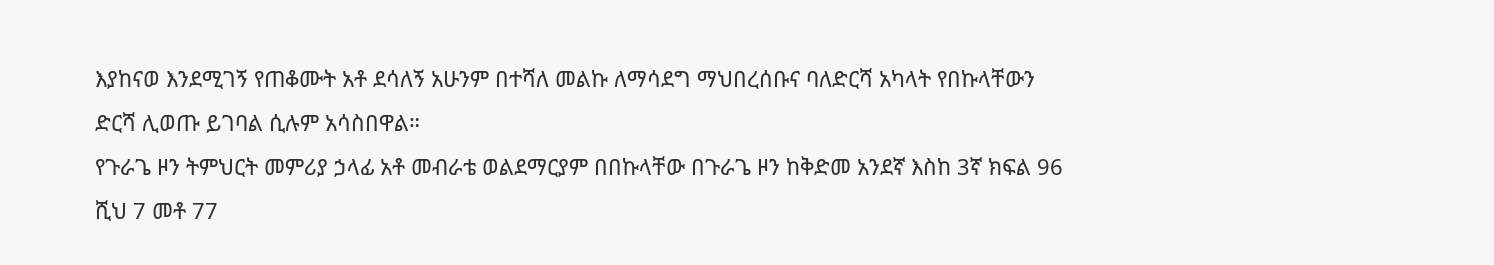እያከናወ እንደሚገኝ የጠቆሙት አቶ ደሳለኝ አሁንም በተሻለ መልኩ ለማሳደግ ማህበረሰቡና ባለድርሻ አካላት የበኩላቸውን ድርሻ ሊወጡ ይገባል ሲሉም አሳስበዋል።
የጉራጌ ዞን ትምህርት መምሪያ ኃላፊ አቶ መብራቴ ወልደማርያም በበኩላቸው በጉራጌ ዞን ከቅድመ አንደኛ እስከ 3ኛ ክፍል 96 ሺህ 7 መቶ 77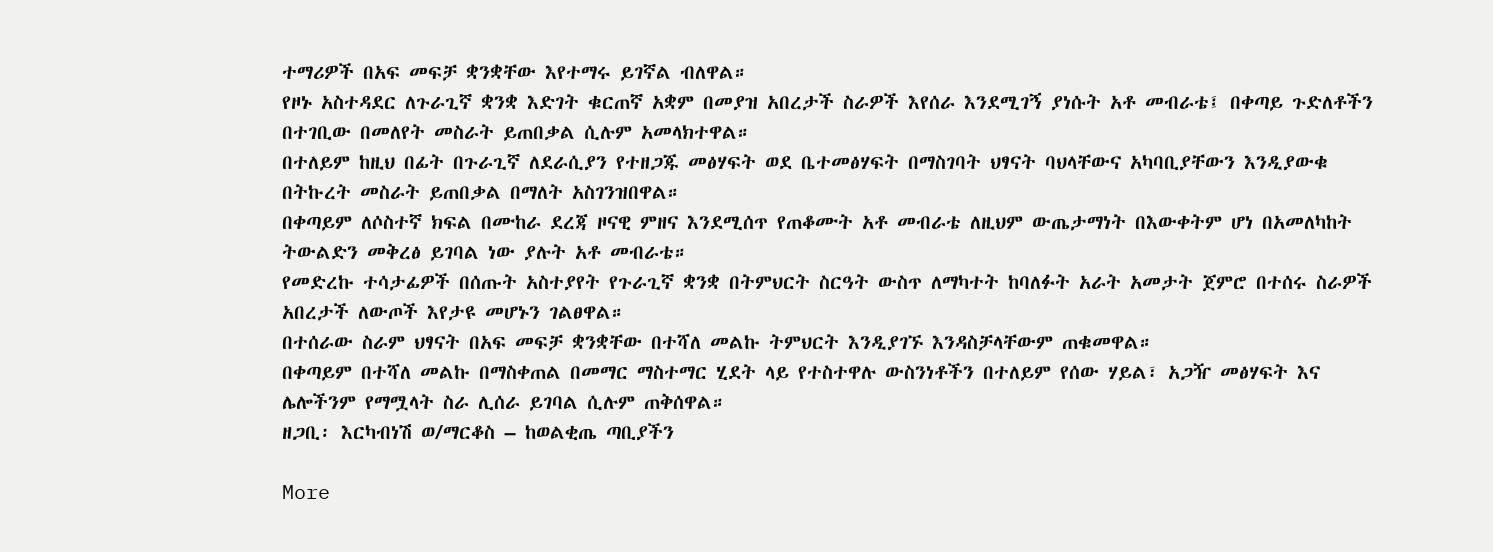ተማሪዎች በአፍ መፍቻ ቋንቋቸው እየተማሩ ይገኛል ብለዋል።
የዞኑ አስተዳደር ለጉራጊኛ ቋንቋ እድገት ቁርጠኛ አቋም በመያዝ አበረታች ስራዎች እየሰራ እንደሚገኝ ያነሱት አቶ መብራቴ፤ በቀጣይ ጉድለቶችን በተገቢው በመለየት መስራት ይጠበቃል ሲሉም አመላክተዋል።
በተለይም ከዚህ በፊት በጉራጊኛ ለደራሲያን የተዘጋጁ መፅሃፍት ወደ ቤተመፅሃፍት በማስገባት ህፃናት ባህላቸውና አካባቢያቸውን እንዲያውቁ በትኩረት መስራት ይጠበቃል በማለት አስገንዝበዋል።
በቀጣይም ለሶስተኛ ክፍል በሙከራ ደረጃ ዞናዊ ምዘና እንደሚሰጥ የጠቆሙት አቶ መብራቴ ለዚህም ውጤታማነት በእውቀትም ሆነ በአመለካከት ትውልድን መቅረፅ ይገባል ነው ያሉት አቶ መብራቴ።
የመድረኩ ተሳታፊዎች በሰጡት አስተያየት የጉራጊኛ ቋንቋ በትምህርት ስርዓት ውስጥ ለማካተት ከባለፉት አራት አመታት ጀምሮ በተሰሩ ስራዎች አበረታች ለውጦች እየታዩ መሆኑን ገልፀዋል።
በተሰራው ስራም ህፃናት በአፍ መፍቻ ቋንቋቸው በተሻለ መልኩ ትምህርት እንዲያገኙ እንዳስቻላቸውም ጠቁመዋል።
በቀጣይም በተሻለ መልኩ በማስቀጠል በመማር ማስተማር ሂደት ላይ የተስተዋሉ ውስንነቶችን በተለይም የሰው ሃይል፣ አጋዥ መፅሃፍት እና ሌሎችንም የማሟላት ስራ ሊሰራ ይገባል ሲሉም ጠቅሰዋል።
ዘጋቢ፡ እርካብነሽ ወ/ማርቆስ – ከወልቂጤ ጣቢያችን

More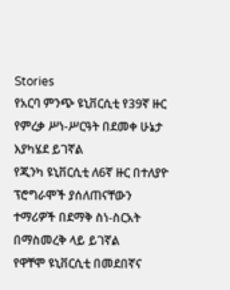Stories
የአርባ ምንጭ ዩኒቨርሲቲ የ39ኛ ዙር የምረቃ ሥነ-ሥርዓት በደመቀ ሁኔታ እያካሄደ ይገኛል
የጂንካ ዩኒቨርሲቲ ለ6ኛ ዙር በተለያዮ ፕሮግራሞች ያሰለጠናቸውን ተማሪዎች በደማቅ ስነ-ስርአት በማስመረቅ ላይ ይገኛል
የዋቸሞ ዩኒቨርሲቲ በመደበኛና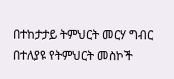በተከታታይ ትምህርት መርሃ ግብር በተለያዩ የትምህርት መስኮች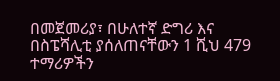በመጀመሪያ፣ በሁለተኛ ድግሪ እና በስፔሻሊቲ ያሰለጠናቸውን 1 ሺህ 479 ተማሪዎችን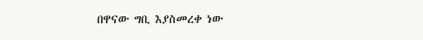በዋናው ግቢ እያስመረቀ ነው